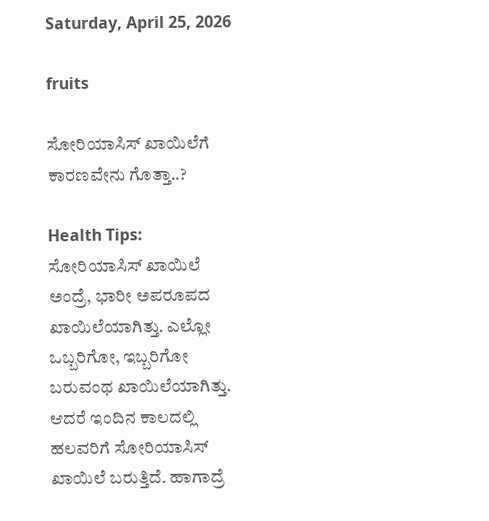Saturday, April 25, 2026

fruits

ಸೋರಿಯಾಸಿಸ್ ಖಾಯಿಲೆಗೆ ಕಾರಣವೇನು ಗೊತ್ತಾ..?

Health Tips: ಸೋರಿಯಾಸಿಸ್ ಖಾಯಿಲೆ ಅಂದ್ರೆ, ಭಾರೀ ಅಪರೂಪದ ಖಾಯಿಲೆಯಾಗಿತ್ತು. ಎಲ್ಲೋ ಒಬ್ಬರಿಗೋ, ಇಬ್ಬರಿಗೋ ಬರುವಂಥ ಖಾಯಿಲೆಯಾಗಿತ್ತು. ಆದರೆ ಇಂದಿನ ಕಾಲದಲ್ಲಿ ಹಲವರಿಗೆ ಸೋರಿಯಾಸಿಸ್ ಖಾಯಿಲೆ ಬರುತ್ತಿದೆ. ಹಾಗಾದ್ರೆ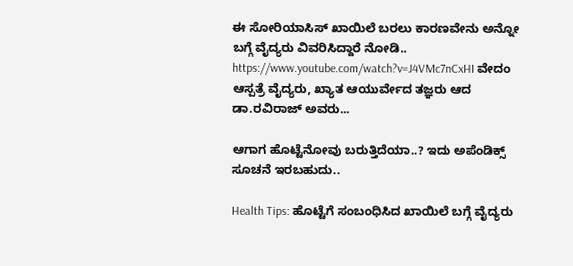ಈ ಸೋರಿಯಾಸಿಸ್‌ ಖಾಯಿಲೆ ಬರಲು ಕಾರಣವೇನು ಅನ್ನೋ ಬಗ್ಗೆ ವೈದ್ಯರು ವಿವರಿಸಿದ್ದಾರೆ ನೋಡಿ.. https://www.youtube.com/watch?v=J4VMc7nCxHI ವೇದಂ ಆಸ್ಪತ್ರೆ ವೈದ್ಯರು, ಖ್ಯಾತ ಆಯುರ್ವೇದ ತಜ್ಞರು ಆದ ಡಾ.ರವಿರಾಜ್ ಅವರು...

ಆಗಾಗ ಹೊಟ್ಟೆನೋವು ಬರುತ್ತಿದೆಯಾ..? ಇದು ಅಪೆಂಡಿಕ್ಸ್ ಸೂಚನೆ ಇರಬಹುದು..

Health Tips: ಹೊಟ್ಟೆಗೆ ಸಂಬಂಧಿಸಿದ ಖಾಯಿಲೆ ಬಗ್ಗೆ ವೈದ್ಯರು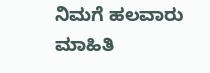ನಿಮಗೆ ಹಲವಾರು ಮಾಹಿತಿ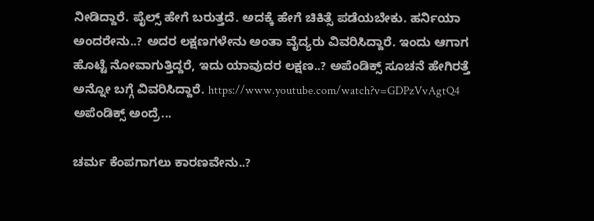ನೀಡಿದ್ದಾರೆ. ಪೈಲ್ಸ್ ಹೇಗೆ ಬರುತ್ತದೆ. ಅದಕ್ಕೆ ಹೇಗೆ ಚಿಕಿತ್ಸೆ ಪಡೆಯಬೇಕು. ಹರ್ನಿಯಾ ಅಂದರೇನು..? ಅದರ ಲಕ್ಷಣಗಳೇನು ಅಂತಾ ವೈದ್ಯರು ವಿವರಿಸಿದ್ದಾರೆ. ಇಂದು ಆಗಾಗ ಹೊಟ್ಟೆ ನೋವಾಗುತ್ತಿದ್ದರೆ, ಇದು ಯಾವುದರ ಲಕ್ಷಣ..? ಅಪೆಂಡಿಕ್ಸ್ ಸೂಚನೆ ಹೇಗಿರತ್ತೆ ಅನ್ನೋ ಬಗ್ಗೆ ವಿವರಿಸಿದ್ದಾರೆ. https://www.youtube.com/watch?v=GDPzVvAgtQ4 ಅಪೆಂಡಿಕ್ಸ್ ಅಂದ್ರೆ...

ಚರ್ಮ ಕೆಂಪಗಾಗಲು ಕಾರಣವೇನು..?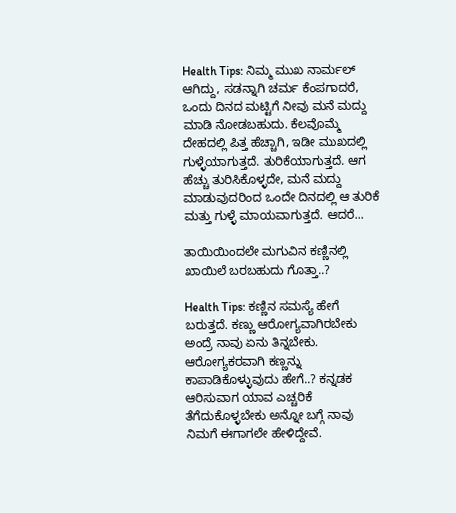Health Tips: ನಿಮ್ಮ ಮುಖ ನಾರ್ಮಲ್ ಆಗಿದ್ದು, ಸಡನ್ನಾಗಿ ಚರ್ಮ ಕೆಂಪಗಾದರೆ, ಒಂದು ದಿನದ ಮಟ್ಟಿಗೆ ನೀವು ಮನೆ ಮದ್ದು ಮಾಡಿ ನೋಡಬಹುದು. ಕೆಲವೊಮ್ಮೆ ದೇಹದಲ್ಲಿ ಪಿತ್ತ ಹೆಚ್ಚಾಗಿ, ಇಡೀ ಮುಖದಲ್ಲಿ ಗುಳ್ಳೆಯಾಗುತ್ತದೆ. ತುರಿಕೆಯಾಗುತ್ತದೆ. ಆಗ ಹೆಚ್ಚು ತುರಿಸಿಕೊಳ್ಳದೇ, ಮನೆ ಮದ್ದು ಮಾಡುವುದರಿಂದ ಒಂದೇ ದಿನದಲ್ಲಿ ಆ ತುರಿಕೆ ಮತ್ತು ಗುಳ್ಳೆ ಮಾಯವಾಗುತ್ತದೆ. ಆದರೆ...

ತಾಯಿಯಿಂದಲೇ ಮಗುವಿನ ಕಣ್ಣಿನಲ್ಲಿ ಖಾಯಿಲೆ ಬರಬಹುದು ಗೊತ್ತಾ..?

Health Tips: ಕಣ್ಣಿನ ಸಮಸ್ಯೆ ಹೇಗೆ ಬರುತ್ತದೆ. ಕಣ್ಣು ಆರೋಗ್ಯವಾಗಿರಬೇಕು ಅಂದ್ರೆ ನಾವು ಏನು ತಿನ್ನಬೇಕು. ಆರೋಗ್ಯಕರವಾಗಿ ಕಣ್ಣನ್ನು ಕಾಪಾಡಿಕೊಳ್ಳುವುದು ಹೇಗೆ..? ಕನ್ನಡಕ ಆರಿಸುವಾಗ ಯಾವ ಎಚ್ಚರಿಕೆ ತೆಗೆದುಕೊಳ್ಳಬೇಕು ಅನ್ನೋ ಬಗ್ಗೆ ನಾವು ನಿಮಗೆ ಈಗಾಗಲೇ ಹೇಳಿದ್ದೇವೆ.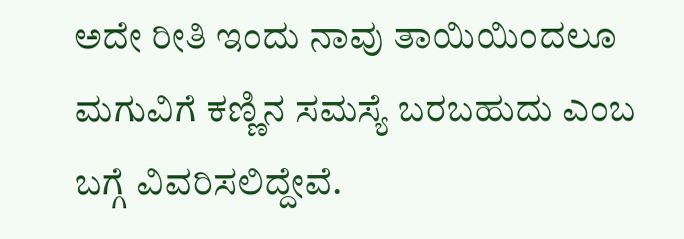ಅದೇ ರೀತಿ ಇಂದು ನಾವು ತಾಯಿಯಿಂದಲೂ ಮಗುವಿಗೆ ಕಣ್ಣಿನ ಸಮಸ್ಯೆ ಬರಬಹುದು ಎಂಬ ಬಗ್ಗೆ ವಿವರಿಸಲಿದ್ದೇವೆ.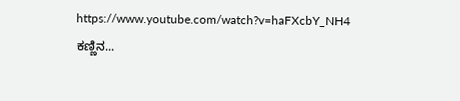https://www.youtube.com/watch?v=haFXcbY_NH4 ಕಣ್ಣಿನ...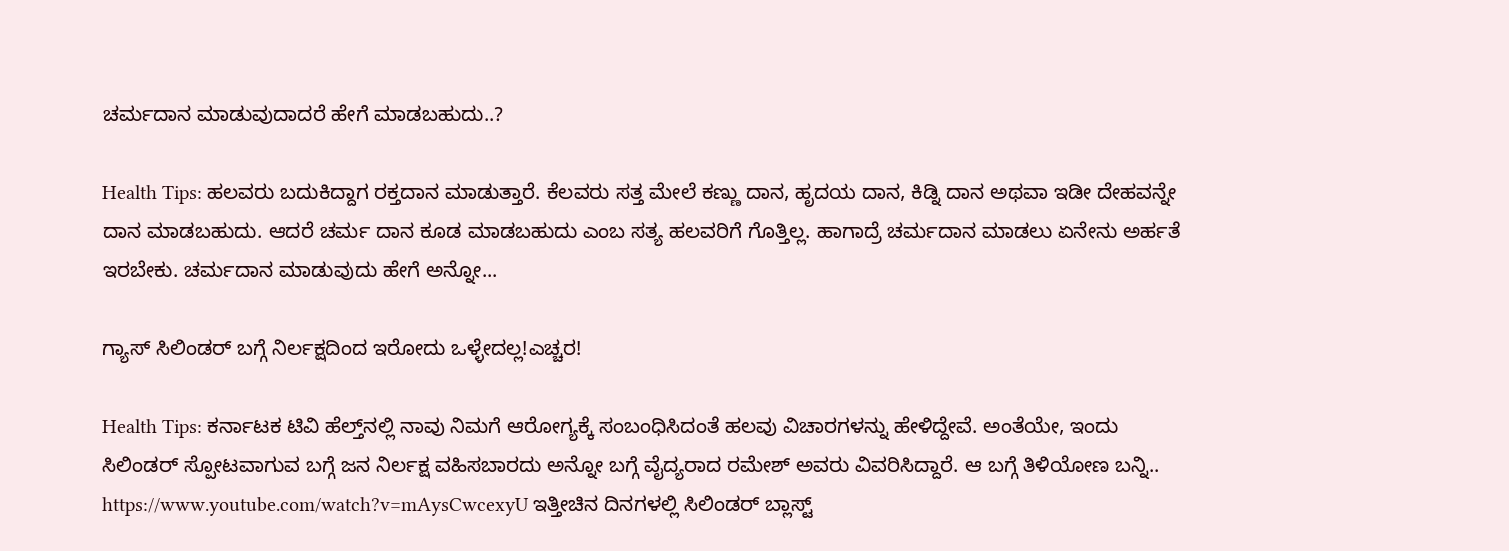ಚರ್ಮದಾನ ಮಾಡುವುದಾದರೆ ಹೇಗೆ ಮಾಡಬಹುದು..?

Health Tips: ಹಲವರು ಬದುಕಿದ್ದಾಗ ರಕ್ತದಾನ ಮಾಡುತ್ತಾರೆ. ಕೆಲವರು ಸತ್ತ ಮೇಲೆ ಕಣ್ಣು ದಾನ, ಹೃದಯ ದಾನ, ಕಿಡ್ನಿ ದಾನ ಅಥವಾ ಇಡೀ ದೇಹವನ್ನೇ ದಾನ ಮಾಡಬಹುದು. ಆದರೆ ಚರ್ಮ ದಾನ ಕೂಡ ಮಾಡಬಹುದು ಎಂಬ ಸತ್ಯ ಹಲವರಿಗೆ ಗೊತ್ತಿಲ್ಲ. ಹಾಗಾದ್ರೆ ಚರ್ಮದಾನ ಮಾಡಲು ಏನೇನು ಅರ್ಹತೆ ಇರಬೇಕು. ಚರ್ಮದಾನ ಮಾಡುವುದು ಹೇಗೆ ಅನ್ನೋ...

ಗ್ಯಾಸ್ ಸಿಲಿಂಡರ್ ಬಗ್ಗೆ ನಿರ್ಲಕ್ಷದಿಂದ ಇರೋದು ಒಳ್ಳೇದಲ್ಲ!ಎಚ್ಚರ!

Health Tips: ಕರ್ನಾಟಕ ಟಿವಿ ಹೆಲ್ತ್‌ನಲ್ಲಿ ನಾವು ನಿಮಗೆ ಆರೋಗ್ಯಕ್ಕೆ ಸಂಬಂಧಿಸಿದಂತೆ ಹಲವು ವಿಚಾರಗಳನ್ನು ಹೇಳಿದ್ದೇವೆ. ಅಂತೆಯೇ, ಇಂದು ಸಿಲಿಂಡರ್ ಸ್ಪೋಟವಾಗುವ ಬಗ್ಗೆ ಜನ ನಿರ್ಲಕ್ಷ ವಹಿಸಬಾರದು ಅನ್ನೋ ಬಗ್ಗೆ ವೈದ್ಯರಾದ ರಮೇಶ್ ಅವರು ವಿವರಿಸಿದ್ದಾರೆ. ಆ ಬಗ್ಗೆ ತಿಳಿಯೋಣ ಬನ್ನಿ.. https://www.youtube.com/watch?v=mAysCwcexyU ಇತ್ತೀಚಿನ ದಿನಗಳಲ್ಲಿ ಸಿಲಿಂಡರ್ ಬ್ಲಾಸ್ಟ್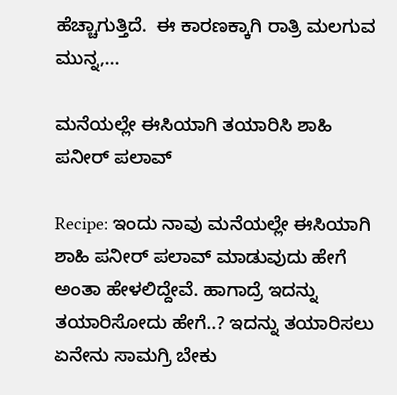ಹೆಚ್ಚಾಗುತ್ತಿದೆ.  ಈ ಕಾರಣಕ್ಕಾಗಿ ರಾತ್ರಿ ಮಲಗುವ ಮುನ್ನ,...

ಮನೆಯಲ್ಲೇ ಈಸಿಯಾಗಿ ತಯಾರಿಸಿ ಶಾಹಿ ಪನೀರ್ ಪಲಾವ್

Recipe: ಇಂದು ನಾವು ಮನೆಯಲ್ಲೇ ಈಸಿಯಾಗಿ ಶಾಹಿ ಪನೀರ್ ಪಲಾವ್ ಮಾಡುವುದು ಹೇಗೆ ಅಂತಾ ಹೇಳಲಿದ್ದೇವೆ. ಹಾಗಾದ್ರೆ ಇದನ್ನು ತಯಾರಿಸೋದು ಹೇಗೆ..? ಇದನ್ನು ತಯಾರಿಸಲು ಏನೇನು ಸಾಮಗ್ರಿ ಬೇಕು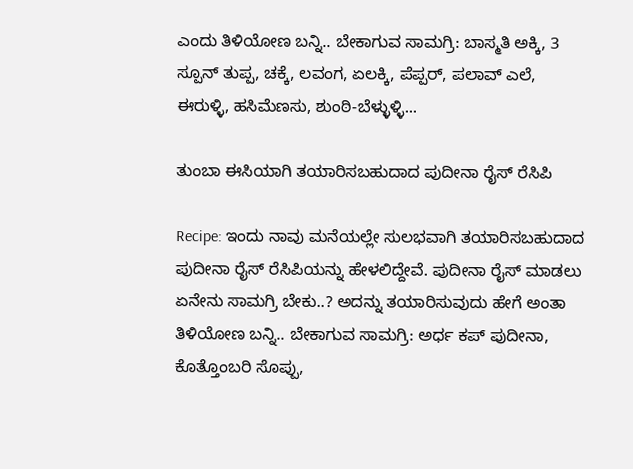ಎಂದು ತಿಳಿಯೋಣ ಬನ್ನಿ.. ಬೇಕಾಗುವ ಸಾಮಗ್ರಿ: ಬಾಸ್ಮತಿ ಅಕ್ಕಿ, 3 ಸ್ಪೂನ್ ತುಪ್ಪ, ಚಕ್ಕೆ, ಲವಂಗ, ಏಲಕ್ಕಿ, ಪೆಪ್ಪರ್, ಪಲಾವ್ ಎಲೆ,  ಈರುಳ್ಳಿ, ಹಸಿಮೆಣಸು, ಶುಂಠಿ-ಬೆಳ್ಳುಳ್ಳಿ...

ತುಂಬಾ ಈಸಿಯಾಗಿ ತಯಾರಿಸಬಹುದಾದ ಪುದೀನಾ ರೈಸ್ ರೆಸಿಪಿ

Recipe: ಇಂದು ನಾವು ಮನೆಯಲ್ಲೇ ಸುಲಭವಾಗಿ ತಯಾರಿಸಬಹುದಾದ ಪುದೀನಾ ರೈಸ್ ರೆಸಿಪಿಯನ್ನು ಹೇಳಲಿದ್ದೇವೆ. ಪುದೀನಾ ರೈಸ್ ಮಾಡಲು ಏನೇನು ಸಾಮಗ್ರಿ ಬೇಕು..? ಅದನ್ನು ತಯಾರಿಸುವುದು ಹೇಗೆ ಅಂತಾ ತಿಳಿಯೋಣ ಬನ್ನಿ.. ಬೇಕಾಗುವ ಸಾಮಗ್ರಿ: ಅರ್ಧ ಕಪ್ ಪುದೀನಾ, ಕೊತ್ತೊಂಬರಿ ಸೊಪ್ಪು,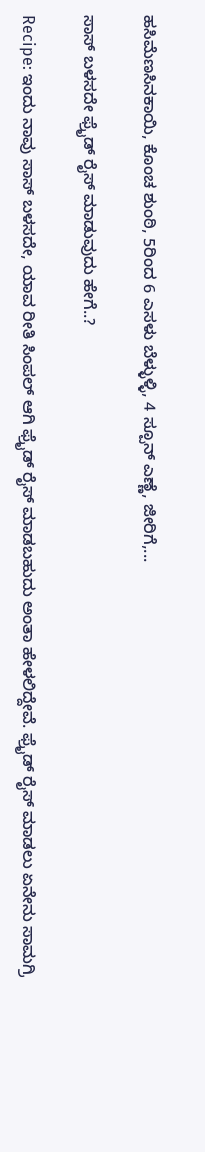ಹಸಿಮೆಣಸಿನಕಾಯಿ, ಕೊಂಚ ಶುಂಠಿ, 5ರಿಂದ 6 ಎಸಳು ಬೆಳ್ಳುಳ್ಳಿ, 4 ಸ್ಪೂನ್ ಎಣ್ಣೆ, ಜೀರಿಗೆ,...

ಸಾಸ್ ಬಳಸದೇ ಫ್ರೈಡ್ ರೈಸ್ ಮಾಡುವುದು ಹೇಗೆ..?

Recipe: ಇಂದು ನಾವು ಸಾಸ್ ಬಳಸದೇ, ಯಾವ ರೀತಿ ಸಿಂಪಲ್ ಆಗಿ ಫ್ರೈಡ್ ರೈಸ್ ಮಾಡಬಹುದು ಅಂತಾ ಹೇಳಲಿದ್ದೇವೆ. ಫ್ರೈಡ್ ರೈಸ್ ಮಾಡಲು ಏನೇನು ಸಾಮಗ್ರಿ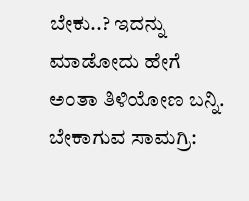ಬೇಕು..? ಇದನ್ನು ಮಾಡೋದು ಹೇಗೆ ಅಂತಾ ತಿಳಿಯೋಣ ಬನ್ನಿ. ಬೇಕಾಗುವ ಸಾಮಗ್ರಿ: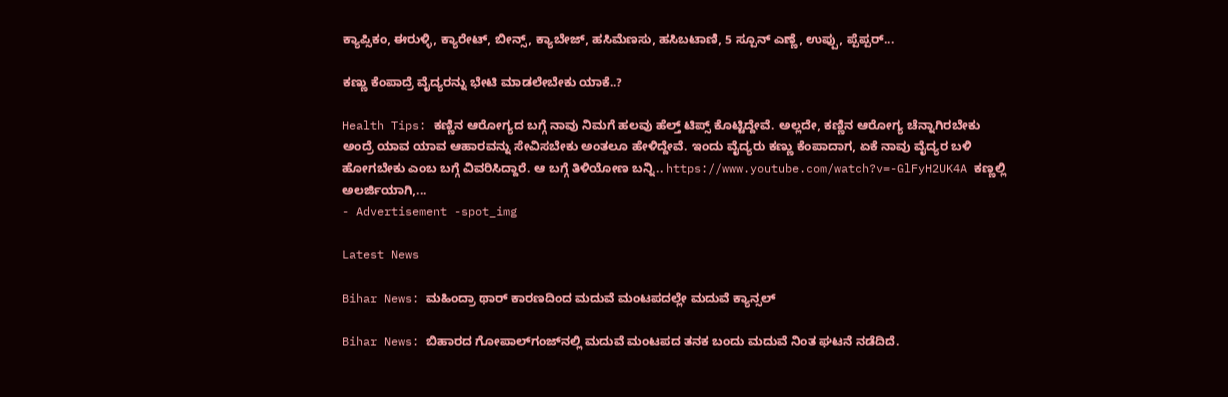ಕ್ಯಾಪ್ಸಿಕಂ, ಈರುಳ್ಳಿ, ಕ್ಯಾರೇಟ್, ಬೀನ್ಸ್, ಕ್ಯಾಬೇಜ್, ಹಸಿಮೆಣಸು, ಹಸಿಬಟಾಣಿ, 5 ಸ್ಪೂನ್ ಎಣ್ಣೆ, ಉಪ್ಪು, ಪ್ಪೆಪ್ಪರ್...

ಕಣ್ಣು ಕೆಂಪಾದ್ರೆ ವೈದ್ಯರನ್ನು ಭೇಟಿ ಮಾಡಲೇಬೇಕು ಯಾಕೆ..?

Health Tips: ಕಣ್ಣಿನ ಆರೋಗ್ಯದ ಬಗ್ಗೆ ನಾವು ನಿಮಗೆ ಹಲವು ಹೆಲ್ತ್ ಟಿಪ್ಸ್ ಕೊಟ್ಟಿದ್ದೇವೆ. ಅಲ್ಲದೇ, ಕಣ್ಣಿನ ಆರೋಗ್ಯ ಚೆನ್ನಾಗಿರಬೇಕು ಅಂದ್ರೆ ಯಾವ ಯಾವ ಆಹಾರವನ್ನು ಸೇವಿಸಬೇಕು ಅಂತಲೂ ಹೇಳಿದ್ದೇವೆ. ಇಂದು ವೈದ್ಯರು ಕಣ್ಣು ಕೆಂಪಾದಾಗ, ಏಕೆ ನಾವು ವೈದ್ಯರ ಬಳಿ ಹೋಗಬೇಕು ಎಂಬ ಬಗ್ಗೆ ವಿವರಿಸಿದ್ದಾರೆ. ಆ ಬಗ್ಗೆ ತಿಳಿಯೋಣ ಬನ್ನಿ.. https://www.youtube.com/watch?v=-GlFyH2UK4A ಕಣ್ಣಲ್ಲಿ ಅಲರ್ಜಿಯಾಗಿ,...
- Advertisement -spot_img

Latest News

Bihar News: ಮಹಿಂದ್ರಾ ಥಾರ್ ಕಾರಣದಿಂದ ಮದುವೆ ಮಂಟಪದಲ್ಲೇ ಮದುವೆ ಕ್ಯಾನ್ಸಲ್

Bihar News: ಬಿಹಾರದ ಗೋಪಾಲ್‌ಗಂಜ್‌ನಲ್ಲಿ ಮದುವೆ ಮಂಟಪದ ತನಕ ಬಂದು ಮದುವೆ ನಿಂತ ಘಟನೆ ನಡೆದಿದೆ.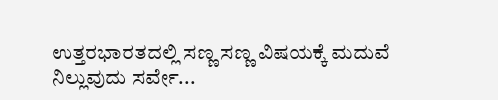ಉತ್ತರಭಾರತದಲ್ಲಿ ಸಣ್ಣ ಸಣ್ಣ ವಿಷಯಕ್ಕೆ ಮದುವೆ ನಿಲ್ಲುವುದು ಸರ್ವೇ...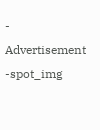- Advertisement -spot_img